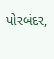પોરબંદર,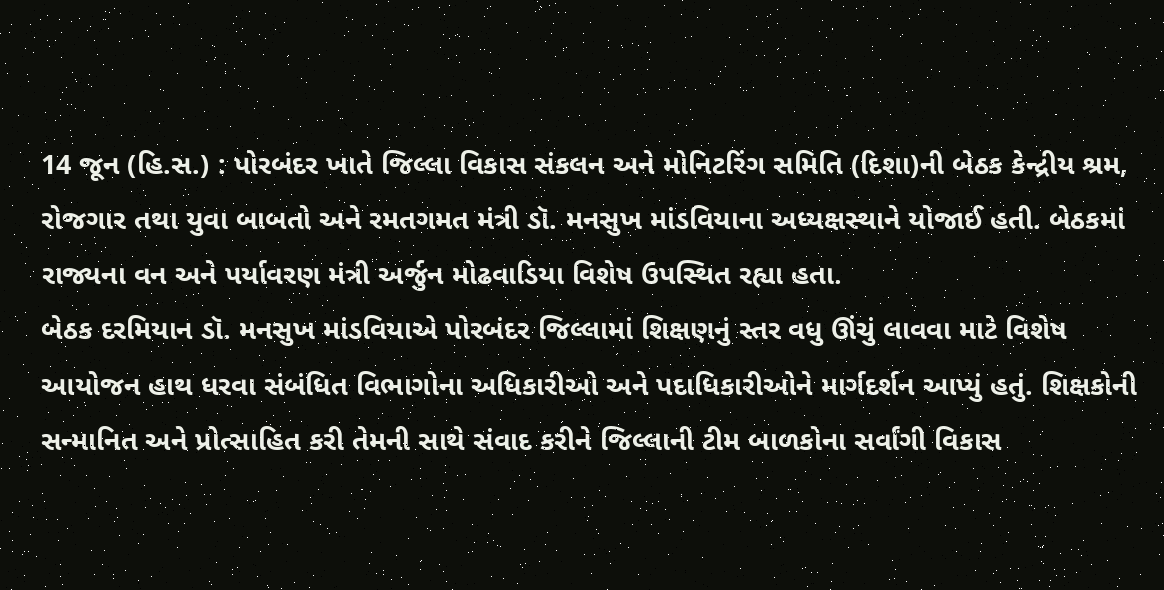14 જૂન (હિ.સ.) : પોરબંદર ખાતે જિલ્લા વિકાસ સંકલન અને મોનિટરિંગ સમિતિ (દિશા)ની બેઠક કેન્દ્રીય શ્રમ, રોજગાર તથા યુવા બાબતો અને રમતગમત મંત્રી ડૉ. મનસુખ માંડવિયાના અધ્યક્ષસ્થાને યોજાઈ હતી. બેઠકમાં રાજ્યના વન અને પર્યાવરણ મંત્રી અર્જુન મોઢવાડિયા વિશેષ ઉપસ્થિત રહ્યા હતા.
બેઠક દરમિયાન ડૉ. મનસુખ માંડવિયાએ પોરબંદર જિલ્લામાં શિક્ષણનું સ્તર વધુ ઊંચું લાવવા માટે વિશેષ આયોજન હાથ ધરવા સંબંધિત વિભાગોના અધિકારીઓ અને પદાધિકારીઓને માર્ગદર્શન આપ્યું હતું. શિક્ષકોની સન્માનિત અને પ્રોત્સાહિત કરી તેમની સાથે સંવાદ કરીને જિલ્લાની ટીમ બાળકોના સર્વાંગી વિકાસ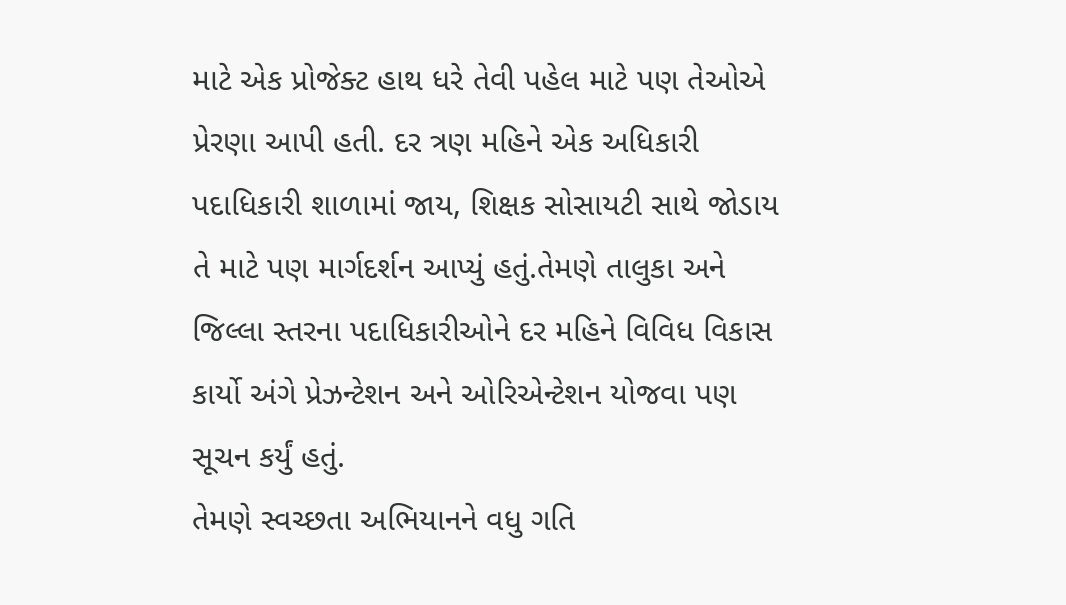માટે એક પ્રોજેક્ટ હાથ ધરે તેવી પહેલ માટે પણ તેઓએ પ્રેરણા આપી હતી. દર ત્રણ મહિને એક અધિકારી પદાધિકારી શાળામાં જાય, શિક્ષક સોસાયટી સાથે જોડાય તે માટે પણ માર્ગદર્શન આપ્યું હતું.તેમણે તાલુકા અને જિલ્લા સ્તરના પદાધિકારીઓને દર મહિને વિવિધ વિકાસ કાર્યો અંગે પ્રેઝન્ટેશન અને ઓરિએન્ટેશન યોજવા પણ સૂચન કર્યું હતું.
તેમણે સ્વચ્છતા અભિયાનને વધુ ગતિ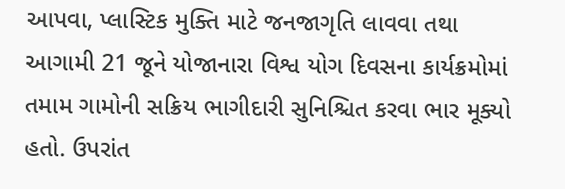આપવા, પ્લાસ્ટિક મુક્તિ માટે જનજાગૃતિ લાવવા તથા આગામી 21 જૂને યોજાનારા વિશ્વ યોગ દિવસના કાર્યક્રમોમાં તમામ ગામોની સક્રિય ભાગીદારી સુનિશ્ચિત કરવા ભાર મૂક્યો હતો. ઉપરાંત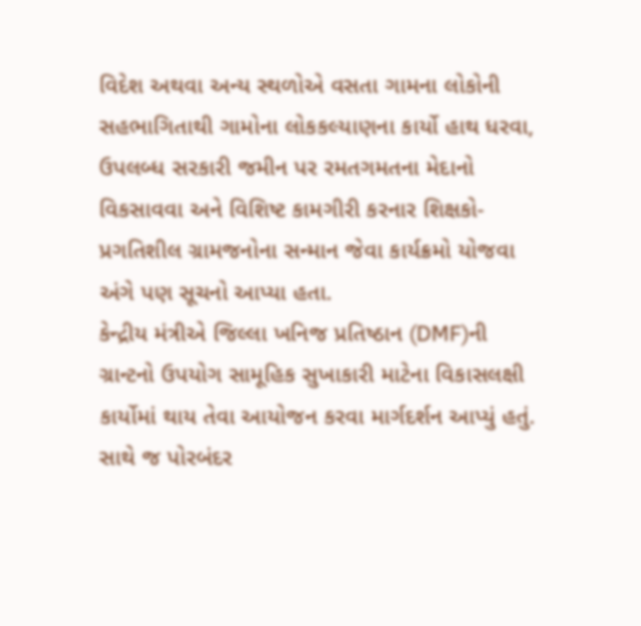વિદેશ અથવા અન્ય સ્થળોએ વસતા ગામના લોકોની સહભાગિતાથી ગામોના લોકકલ્યાણના કાર્યો હાથ ધરવા, ઉપલબ્ધ સરકારી જમીન પર રમતગમતના મેદાનો વિકસાવવા અને વિશિષ્ટ કામગીરી કરનાર શિક્ષકો-પ્રગતિશીલ ગ્રામજનોના સન્માન જેવા કાર્યક્રમો યોજવા અંગે પણ સૂચનો આપ્યા હતા.
કેન્દ્રીય મંત્રીએ જિલ્લા ખનિજ પ્રતિષ્ઠાન (DMF)ની ગ્રાન્ટનો ઉપયોગ સામૂહિક સુખાકારી માટેના વિકાસલક્ષી કાર્યોમાં થાય તેવા આયોજન કરવા માર્ગદર્શન આપ્યું હતું. સાથે જ પોરબંદર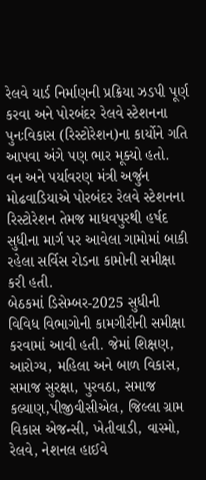રેલવે યાર્ડ નિર્માણની પ્રક્રિયા ઝડપી પૂર્ણ કરવા અને પોરબંદર રેલવે સ્ટેશનના પુનઃવિકાસ (રિસ્ટોરેશન)ના કાર્યોને ગતિ આપવા અંગે પણ ભાર મૂક્યો હતો.
વન અને પર્યાવરણ મંત્રી અર્જુન મોઢવાડિયાએ પોરબંદર રેલવે સ્ટેશનના રિસ્ટોરેશન તેમજ માધવપુરથી હર્ષદ સુધીના માર્ગ પર આવેલા ગામોમાં બાકી રહેલા સર્વિસ રોડના કામોની સમીક્ષા કરી હતી.
બેઠકમાં ડિસેમ્બર-2025 સુધીની વિવિધ વિભાગોની કામગીરીની સમીક્ષા કરવામાં આવી હતી. જેમાં શિક્ષણ, આરોગ્ય, મહિલા અને બાળ વિકાસ, સમાજ સુરક્ષા, પુરવઠા, સમાજ કલ્યાણ,પીજીવીસીએલ, જિલ્લા ગ્રામ વિકાસ એજન્સી, ખેતીવાડી, વાસ્મો, રેલવે, નેશનલ હાઈવે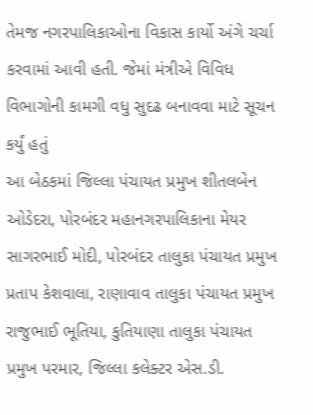તેમજ નગરપાલિકાઓના વિકાસ કાર્યો અંગે ચર્ચા કરવામાં આવી હતી. જેમાં મંત્રીએ વિવિધ વિભાગોની કામગી વધુ સુદઢ બનાવવા માટે સૂચન કર્યું હતું
આ બેઠકમાં જિલ્લા પંચાયત પ્રમુખ શીતલબેન ઓડેદરા, પોરબંદર મહાનગરપાલિકાના મેયર સાગરભાઈ મોદી, પોરબંદર તાલુકા પંચાયત પ્રમુખ પ્રતાપ કેશવાલા, રાણાવાવ તાલુકા પંચાયત પ્રમુખ રાજુભાઈ ભૂતિયા, કુતિયાણા તાલુકા પંચાયત પ્રમુખ પરમાર, જિલ્લા કલેક્ટર એસ.ડી.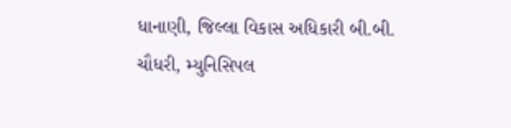ધાનાણી, જિલ્લા વિકાસ અધિકારી બી.બી. ચૌધરી, મ્યુનિસિપલ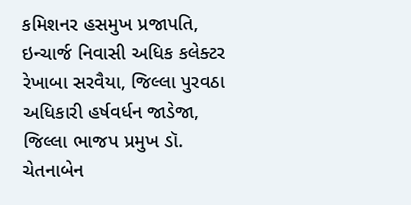કમિશનર હસમુખ પ્રજાપતિ, ઇન્ચાર્જ નિવાસી અધિક કલેક્ટર રેખાબા સરવૈયા, જિલ્લા પુરવઠા અધિકારી હર્ષવર્ધન જાડેજા, જિલ્લા ભાજપ પ્રમુખ ડૉ. ચેતનાબેન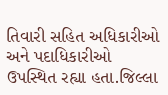તિવારી સહિત અધિકારીઓ અને પદાધિકારીઓ ઉપસ્થિત રહ્યા હતા.જિલ્લા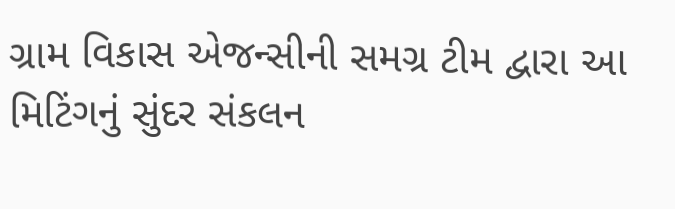ગ્રામ વિકાસ એજન્સીની સમગ્ર ટીમ દ્વારા આ મિટિંગનું સુંદર સંકલન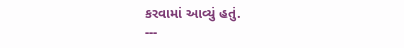કરવામાં આવ્યું હતું.
---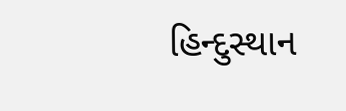હિન્દુસ્થાન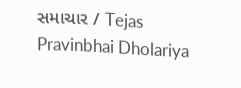સમાચાર / Tejas Pravinbhai Dholariya